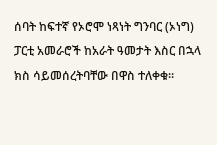ሰባት ከፍተኛ የኦሮሞ ነጻነት ግንባር (ኦነግ) ፓርቲ አመራሮች ከአራት ዓመታት እስር በኋላ ክስ ሳይመሰረትባቸው በዋስ ተለቀቁ።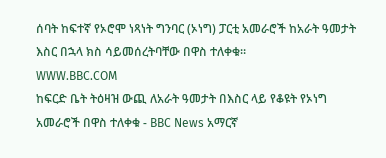ሰባት ከፍተኛ የኦሮሞ ነጻነት ግንባር (ኦነግ) ፓርቲ አመራሮች ከአራት ዓመታት እስር በኋላ ክስ ሳይመሰረትባቸው በዋስ ተለቀቁ።
WWW.BBC.COM
ከፍርድ ቤት ትዕዛዝ ውጪ ለአራት ዓመታት በእስር ላይ የቆዩት የኦነግ አመራሮች በዋስ ተለቀቁ - BBC News አማርኛ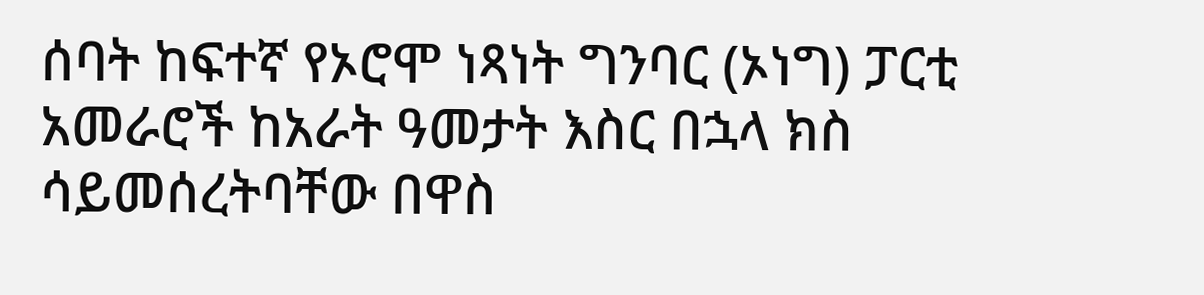ሰባት ከፍተኛ የኦሮሞ ነጻነት ግንባር (ኦነግ) ፓርቲ አመራሮች ከአራት ዓመታት እስር በኋላ ክስ ሳይመሰረትባቸው በዋስ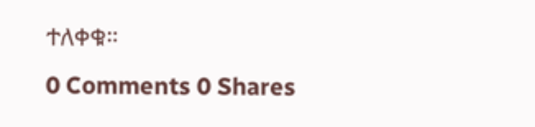ተለቀቁ።
0 Comments 0 Shares